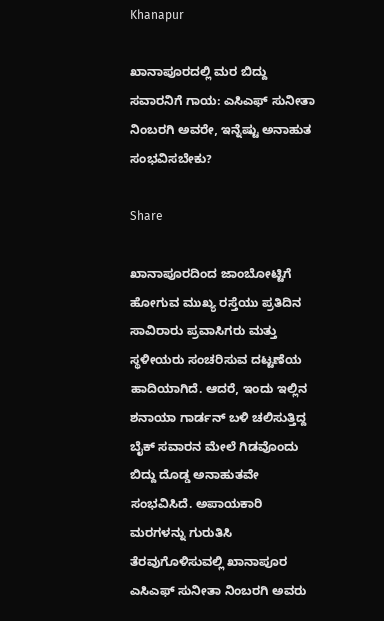Khanapur

ಖಾನಾಪೂರದಲ್ಲಿ ಮರ ಬಿದ್ದು ಸವಾರನಿಗೆ ಗಾಯ: ಎಸಿಎಫ್ ಸುನೀತಾ ನಿಂಬರಗಿ ಅವರೇ, ಇನ್ನೆಷ್ಟು ಅನಾಹುತ ಸಂಭವಿಸಬೇಕು?

Share

ಖಾನಾಪೂರದಿಂದ ಜಾಂಬೋಟ್ಟಿಗೆ ಹೋಗುವ ಮುಖ್ಯ ರಸ್ತೆಯು ಪ್ರತಿದಿನ ಸಾವಿರಾರು ಪ್ರವಾಸಿಗರು ಮತ್ತು ಸ್ಥಳೀಯರು ಸಂಚರಿಸುವ ದಟ್ಟಣೆಯ ಹಾದಿಯಾಗಿದೆ. ಆದರೆ, ಇಂದು ಇಲ್ಲಿನ ಶನಾಯಾ ಗಾರ್ಡನ್ ಬಳಿ ಚಲಿಸುತ್ತಿದ್ದ ಬೈಕ್ ಸವಾರನ ಮೇಲೆ ಗಿಡವೊಂದು ಬಿದ್ದು ದೊಡ್ಡ ಅನಾಹುತವೇ ಸಂಭವಿಸಿದೆ. ಅಪಾಯಕಾರಿ ಮರಗಳನ್ನು ಗುರುತಿಸಿ ತೆರವುಗೊಳಿಸುವಲ್ಲಿ ಖಾನಾಪೂರ ಎಸಿಎಫ್ ಸುನೀತಾ ನಿಂಬರಗಿ ಅವರು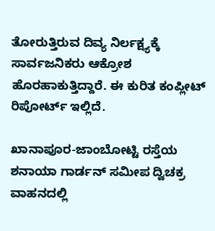ತೋರುತ್ತಿರುವ ದಿವ್ಯ ನಿರ್ಲಕ್ಷ್ಯಕ್ಕೆ ಸಾರ್ವಜನಿಕರು ಆಕ್ರೋಶ ಹೊರಹಾಕುತ್ತಿದ್ದಾರೆ. ಈ ಕುರಿತ ಕಂಪ್ಲೀಟ್ ರಿಪೋರ್ಟ್ ಇಲ್ಲಿದೆ.

ಖಾನಾಪೂರ-ಜಾಂಬೋಟ್ಟಿ ರಸ್ತೆಯ ಶನಾಯಾ ಗಾರ್ಡನ್ ಸಮೀಪ ದ್ವಿಚಕ್ರ ವಾಹನದಲ್ಲಿ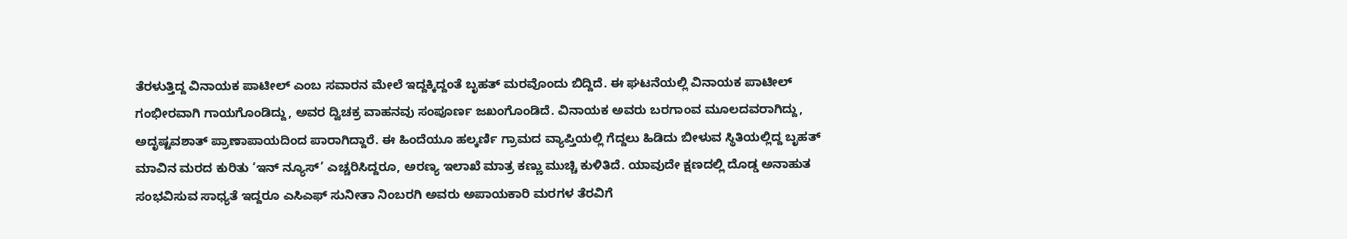ತೆರಳುತ್ತಿದ್ದ ವಿನಾಯಕ ಪಾಟೀಲ್ ಎಂಬ ಸವಾರನ ಮೇಲೆ ಇದ್ದಕ್ಕಿದ್ದಂತೆ ಬೃಹತ್ ಮರವೊಂದು ಬಿದ್ದಿದೆ. ಈ ಘಟನೆಯಲ್ಲಿ ವಿನಾಯಕ ಪಾಟೀಲ್ ಗಂಭೀರವಾಗಿ ಗಾಯಗೊಂಡಿದ್ದು, ಅವರ ದ್ವಿಚಕ್ರ ವಾಹನವು ಸಂಪೂರ್ಣ ಜಖಂಗೊಂಡಿದೆ. ವಿನಾಯಕ ಅವರು ಬರಗಾಂವ ಮೂಲದವರಾಗಿದ್ದು, ಅದೃಷ್ಟವಶಾತ್ ಪ್ರಾಣಾಪಾಯದಿಂದ ಪಾರಾಗಿದ್ದಾರೆ. ಈ ಹಿಂದೆಯೂ ಹಲ್ಕರ್ಣಿ ಗ್ರಾಮದ ವ್ಯಾಪ್ತಿಯಲ್ಲಿ ಗೆದ್ದಲು ಹಿಡಿದು ಬೀಳುವ ಸ್ಥಿತಿಯಲ್ಲಿದ್ದ ಬೃಹತ್ ಮಾವಿನ ಮರದ ಕುರಿತು ‘ಇನ್ ನ್ಯೂಸ್’ ಎಚ್ಚರಿಸಿದ್ದರೂ, ಅರಣ್ಯ ಇಲಾಖೆ ಮಾತ್ರ ಕಣ್ಣು ಮುಚ್ಚಿ ಕುಳಿತಿದೆ. ಯಾವುದೇ ಕ್ಷಣದಲ್ಲಿ ದೊಡ್ಡ ಅನಾಹುತ ಸಂಭವಿಸುವ ಸಾಧ್ಯತೆ ಇದ್ದರೂ ಎಸಿಎಫ್ ಸುನೀತಾ ನಿಂಬರಗಿ ಅವರು ಅಪಾಯಕಾರಿ ಮರಗಳ ತೆರವಿಗೆ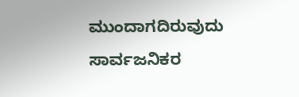ಮುಂದಾಗದಿರುವುದು ಸಾರ್ವಜನಿಕರ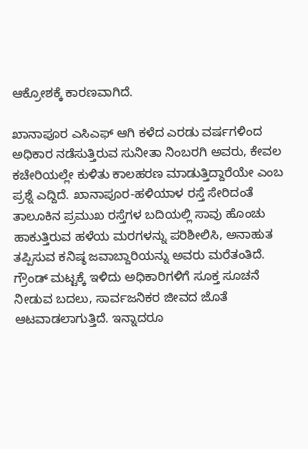ಆಕ್ರೋಶಕ್ಕೆ ಕಾರಣವಾಗಿದೆ.

ಖಾನಾಪೂರ ಎಸಿಎಫ್ ಆಗಿ ಕಳೆದ ಎರಡು ವರ್ಷಗಳಿಂದ ಅಧಿಕಾರ ನಡೆಸುತ್ತಿರುವ ಸುನೀತಾ ನಿಂಬರಗಿ ಅವರು, ಕೇವಲ ಕಚೇರಿಯಲ್ಲೇ ಕುಳಿತು ಕಾಲಹರಣ ಮಾಡುತ್ತಿದ್ದಾರೆಯೇ ಎಂಬ ಪ್ರಶ್ನೆ ಎದ್ದಿದೆ. ಖಾನಾಪೂರ-ಹಳಿಯಾಳ ರಸ್ತೆ ಸೇರಿದಂತೆ ತಾಲೂಕಿನ ಪ್ರಮುಖ ರಸ್ತೆಗಳ ಬದಿಯಲ್ಲಿ ಸಾವು ಹೊಂಚು ಹಾಕುತ್ತಿರುವ ಹಳೆಯ ಮರಗಳನ್ನು ಪರಿಶೀಲಿಸಿ, ಅನಾಹುತ ತಪ್ಪಿಸುವ ಕನಿಷ್ಠ ಜವಾಬ್ದಾರಿಯನ್ನು ಅವರು ಮರೆತಂತಿದೆ. ಗ್ರೌಂಡ್ ಮಟ್ಟಕ್ಕೆ ಇಳಿದು ಅಧಿಕಾರಿಗಳಿಗೆ ಸೂಕ್ತ ಸೂಚನೆ ನೀಡುವ ಬದಲು, ಸಾರ್ವಜನಿಕರ ಜೀವದ ಜೊತೆ ಆಟವಾಡಲಾಗುತ್ತಿದೆ. ಇನ್ನಾದರೂ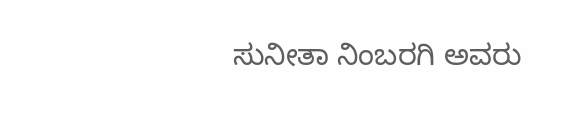ಸುನೀತಾ ನಿಂಬರಗಿ ಅವರು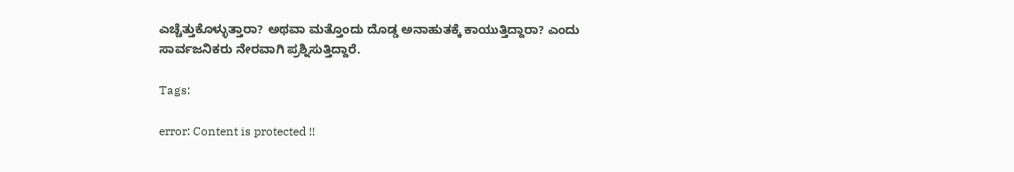ಎಚ್ಚೆತ್ತುಕೊಳ್ಳುತ್ತಾರಾ? ಅಥವಾ ಮತ್ತೊಂದು ದೊಡ್ಡ ಅನಾಹುತಕ್ಕೆ ಕಾಯುತ್ತಿದ್ದಾರಾ? ಎಂದು ಸಾರ್ವಜನಿಕರು ನೇರವಾಗಿ ಪ್ರಶ್ನಿಸುತ್ತಿದ್ದಾರೆ.

Tags:

error: Content is protected !!